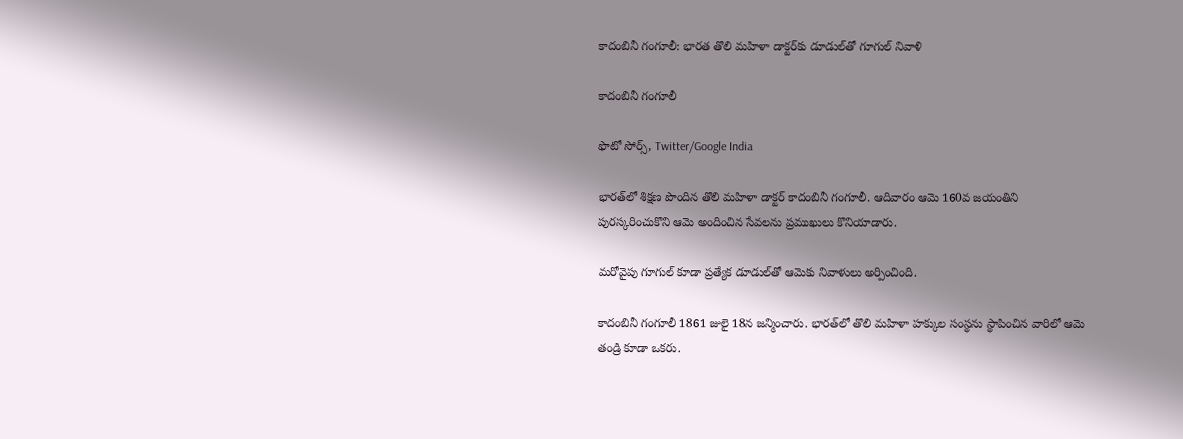కాదంబినీ గంగూలీ: భారత తొలి మహిళా డాక్టర్‌కు డూడుల్‌తో గూగుల్ నివాళి

కాదంబినీ గంగూలీ

ఫొటో సోర్స్, Twitter/Google India

భారత్‌లో శిక్షణ పొందిన తొలి మహిళా డాక్టర్ కాదంబినీ గంగూలీ. ఆదివారం ఆమె 160వ జయంతిని పురస్కరించుకొని ఆమె అందించిన సేవలను ప్రముఖులు కొనియాడారు.

మరోవైపు గూగుల్ కూడా ప్రత్యేక డూడుల్‌తో ఆమెకు నివాళులు అర్పించింది.

కాదంబినీ గంగూలీ 1861 జులై 18న జన్మించారు. భారత్‌లో తొలి మహిళా హక్కుల సంస్థను స్థాపించిన వారిలో ఆమె తండ్రి కూడా ఒకరు.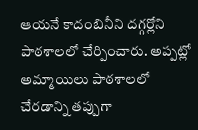ఆయనే కాదంబినీని దగ్గర్లోని పాఠశాలలో చేర్పించారు. అప్పట్లో అమ్మాయిలు పాఠశాలలో చేరడాన్ని తప్పుగా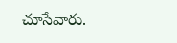చూసేవారు.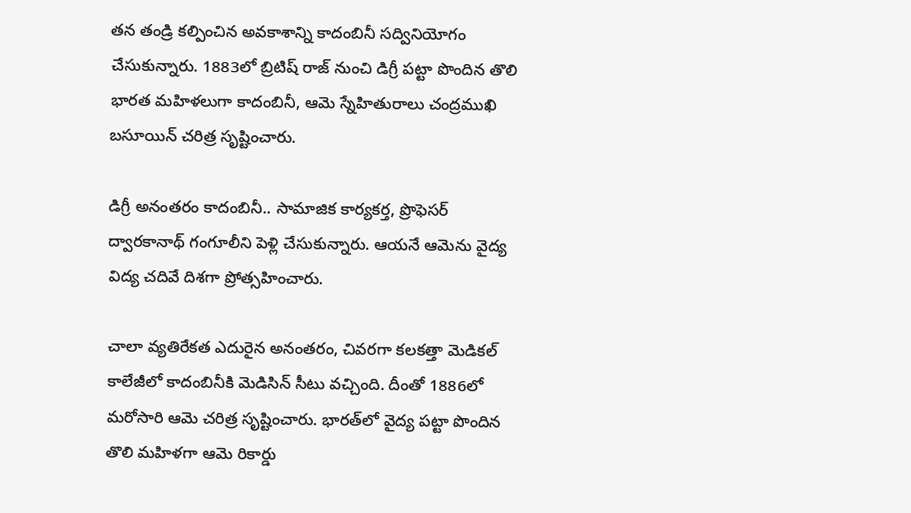తన తండ్రి కల్పించిన అవకాశాన్ని కాదంబినీ సద్వినియోగం చేసుకున్నారు. 1883లో బ్రిటిష్ రాజ్ నుంచి డిగ్రీ పట్టా పొందిన తొలి భారత మహిళలుగా కాదంబినీ, ఆమె స్నేహితురాలు చంద్రముఖి బసూయిన్ చరిత్ర సృష్టించారు.

డిగ్రీ అనంతరం కాదంబినీ.. సామాజిక కార్యకర్త, ప్రొఫెసర్ ద్వారకానాథ్ గంగూలీని పెళ్లి చేసుకున్నారు. ఆయనే ఆమెను వైద్య విద్య చదివే దిశగా ప్రోత్సహించారు.

చాలా వ్యతిరేకత ఎదురైన అనంతరం, చివరగా కలకత్తా మెడికల్ కాలేజీలో కాదంబినీకి మెడిసిన్ సీటు వచ్చింది. దీంతో 1886లో మరోసారి ఆమె చరిత్ర సృష్టించారు. భారత్‌లో వైద్య పట్టా పొందిన తొలి మహిళగా ఆమె రికార్డు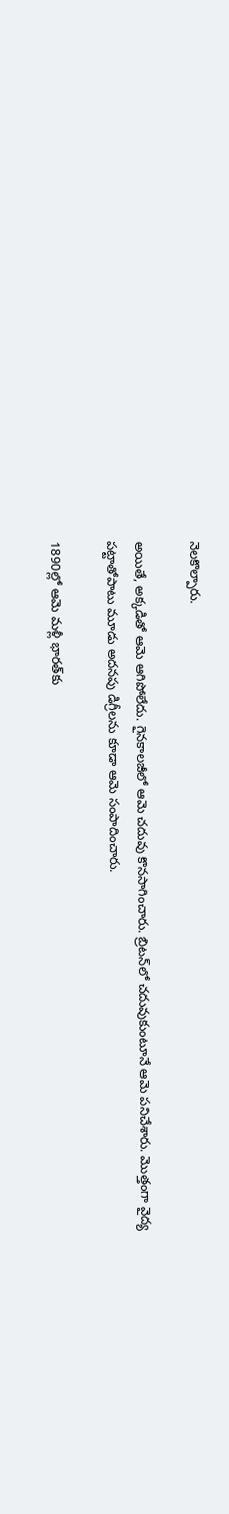నెలకొల్పారు.

అయితే, అక్కడితో ఆమె ఆగిపోలేదు. గైనకాలజీలో ఆమె చదువు కొనసాగించారు. బ్రిటన్‌లో చదువుకుంటూనే ఆమె పనిచేశారు. మొత్తంగా వైద్య పట్టాతోపాటు మూడు అదనపు డిగ్రీలను కూడా ఆమె సంపాదించారు.

1890ల్లో ఆమె మళ్లీ భారత్‌కు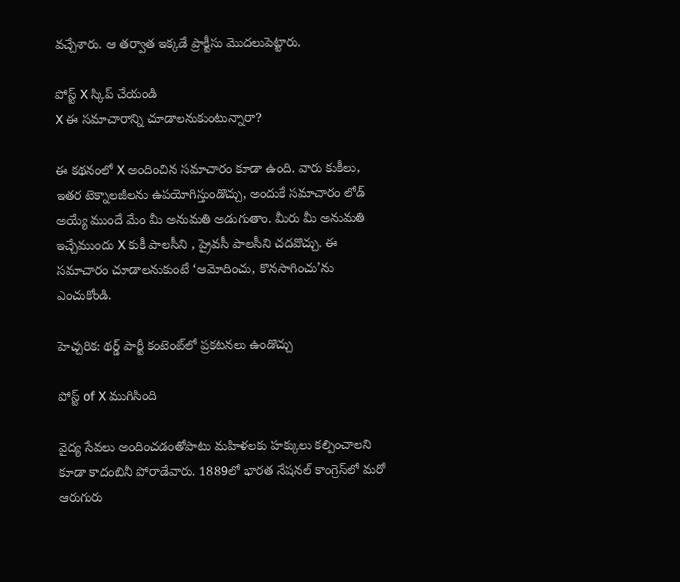వచ్చేశారు. ఆ తర్వాత ఇక్కడే ప్రాక్టీసు మొదలుపెట్టారు.

పోస్ట్‌ X స్కిప్ చేయండి
X ఈ సమాచారాన్ని చూడాలనుకుంటున్నారా?

ఈ కథనంలో X అందించిన సమాచారం కూడా ఉంది. వారు కుకీలు, ఇతర టెక్నాలజీలను ఉపయోగిస్తుండొచ్చు, అందుకే సమాచారం లోడ్ అయ్యే ముందే మేం మీ అనుమతి అడుగుతాం. మీరు మీ అనుమతి ఇచ్చేముందు X కుకీ పాలసీని , ప్రైవసీ పాలసీని చదవొచ్చు. ఈ సమాచారం చూడాలనుకుంటే ‘ఆమోదించు, కొనసాగించు’ను ఎంచుకోండి.

హెచ్చరిక: థర్డ్ పార్టీ కంటెంట్‌లో ప్రకటనలు ఉండొచ్చు

పోస్ట్ of X ముగిసింది

వైద్య సేవలు అందించడంతోపాటు మహిళలకు హక్కులు కల్పించాలని కూడా కాదంబినీ పోరాడేవారు. 1889లో భారత నేషనల్ కాంగ్రెస్‌లో మరో ఆరుగురు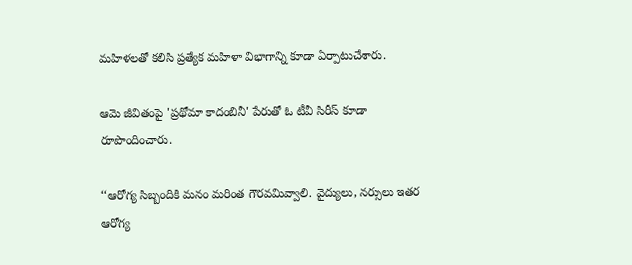మహిళలతో కలిసి ప్రత్యేక మహిళా విభాగాన్ని కూడా ఏర్పాటుచేశారు.

ఆమె జీవితంపై 'ప్రథోమా కాదంబినీ' పేరుతో ఓ టీవీ సిరీస్ కూడా రూపొందించారు.

‘‘ఆరోగ్య సిబ్బందికి మనం మరింత గౌరవమివ్వాలి. వైద్యులు, నర్సులు ఇతర ఆరోగ్య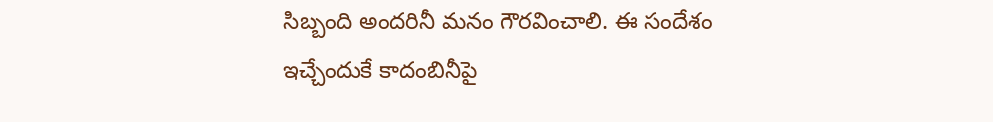సిబ్బంది అందరినీ మనం గౌరవించాలి. ఈ సందేశం ఇచ్చేందుకే కాదంబినీపై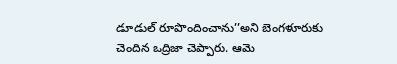డూడుల్ రూపొందించాను’’అని బెంగళూరుకు చెందిన ఒద్రిజా చెప్పారు. ఆమె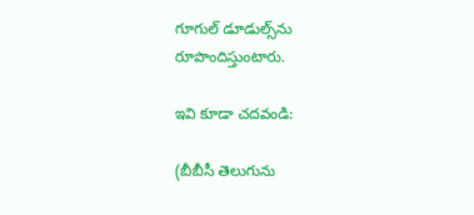గూగుల్ డూడుల్స్‌ను రూపొందిస్తుంటారు.

ఇవి కూడా చదవండి:

(బీబీసీ తెలుగును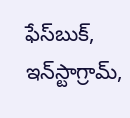ఫేస్‌బుక్, ఇన్‌స్టాగ్రామ్‌,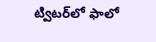ట్విటర్‌లో ఫాలో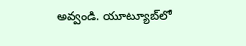అవ్వండి. యూట్యూబ్‌లో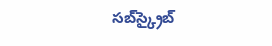సబ్‌స్క్రైబ్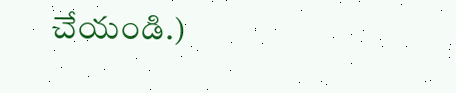చేయండి.)